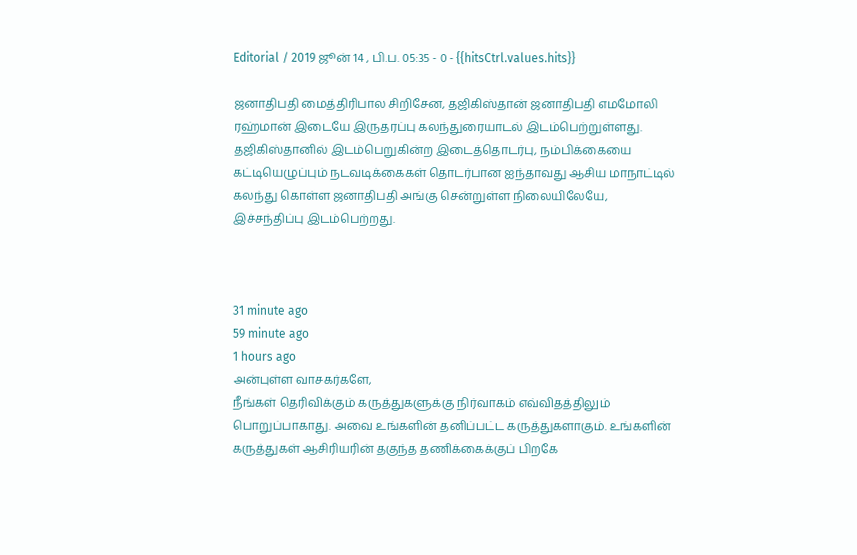Editorial / 2019 ஜூன் 14 , பி.ப. 05:35 - 0 - {{hitsCtrl.values.hits}}

ஜனாதிபதி மைத்திரிபால சிறிசேன, தஜிகிஸ்தான் ஜனாதிபதி எமமோலி ரஹ்மான் இடையே இருதரப்பு கலந்துரையாடல் இடம்பெற்றுள்ளது.
தஜிகிஸ்தானில் இடம்பெறுகின்ற இடைத்தொடர்பு, நம்பிக்கையை கட்டியெழுப்பும் நடவடிக்கைகள் தொடர்பான ஐந்தாவது ஆசிய மாநாட்டில் கலந்து கொள்ள ஜனாதிபதி அங்கு சென்றுள்ள நிலையிலேயே, இச்சந்திப்பு இடம்பெற்றது.



31 minute ago
59 minute ago
1 hours ago
அன்புள்ள வாசகர்களே,
நீங்கள் தெரிவிக்கும் கருத்துகளுக்கு நிர்வாகம் எவ்விதத்திலும் பொறுப்பாகாது. அவை உங்களின் தனிப்பட்ட கருத்துகளாகும். உங்களின் கருத்துகள் ஆசிரியரின் தகுந்த தணிக்கைக்குப் பிறகே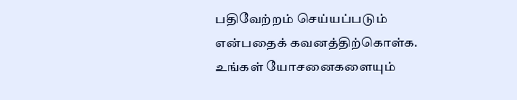பதிவேற்றம் செய்யப்படும் என்பதைக் கவனத்திற்கொள்க. உங்கள் யோசனைகளையும்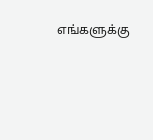எங்களுக்கு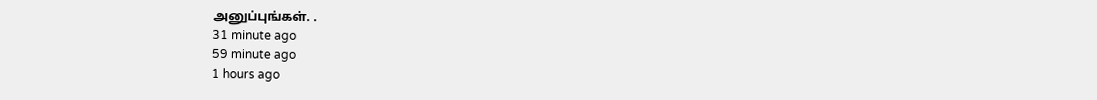அனுப்புங்கள். .
31 minute ago
59 minute ago
1 hours ago